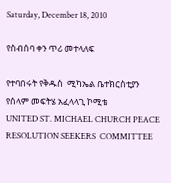Saturday, December 18, 2010

የስብሰባ ቀን ጥሪ መተላለፍ

የተባበሩት የቅዱስ  ሚካኤል ቤተክርስቲያን የሰላም መፍትሄ አፈላላጊ ኮሚቴ
UNITED ST. MICHAEL CHURCH PEACE RESOLUTION SEEKERS  COMMITTEE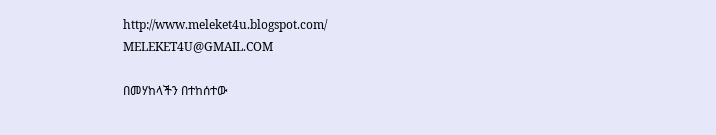http://www.meleket4u.blogspot.com/                                                MELEKET4U@GMAIL.COM

በመሃከላችን በተከሰተው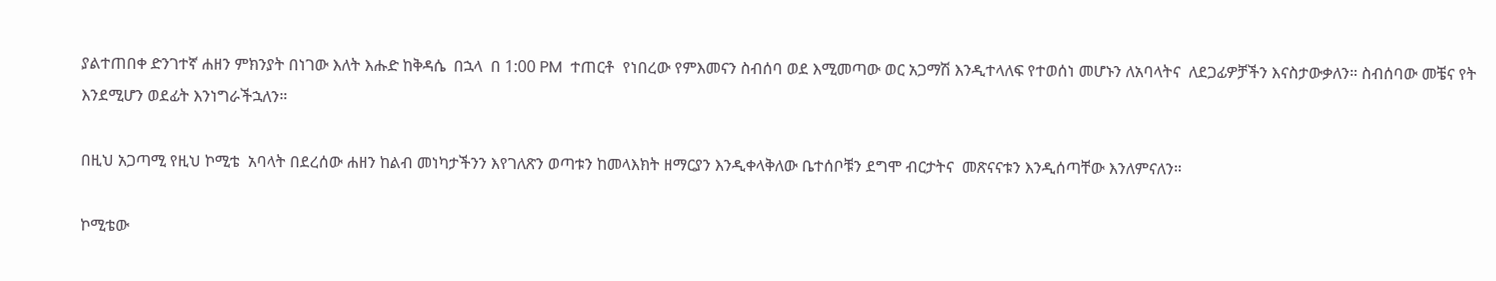ያልተጠበቀ ድንገተኛ ሐዘን ምክንያት በነገው እለት እሑድ ከቅዳሴ  በኋላ  በ 1:00 PM  ተጠርቶ  የነበረው የምእመናን ስብሰባ ወደ እሚመጣው ወር አጋማሽ እንዲተላለፍ የተወሰነ መሆኑን ለአባላትና  ለደጋፊዎቻችን እናስታውቃለን። ስብሰባው መቼና የት እንደሚሆን ወደፊት እንነግራችኋለን።

በዚህ አጋጣሚ የዚህ ኮሚቴ  አባላት በደረሰው ሐዘን ከልብ መነካታችንን እየገለጽን ወጣቱን ከመላእክት ዘማርያን እንዲቀላቅለው ቤተሰቦቹን ደግሞ ብርታትና  መጽናናቱን እንዲሰጣቸው እንለምናለን።

ኮሚቴው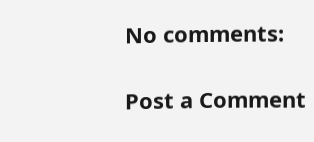No comments:

Post a Comment